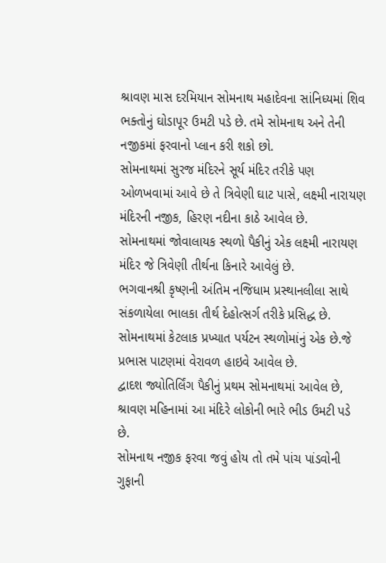શ્રાવણ માસ દરમિયાન સોમનાથ મહાદેવના સાંનિધ્યમાં શિવ ભક્તોનું ઘોડાપૂર ઉમટી પડે છે. તમે સોમનાથ અને તેની નજીકમાં ફરવાનો પ્લાન કરી શકો છો.
સોમનાથમાં સુરજ મંદિરને સૂર્ય મંદિર તરીકે પણ ઓળખવામાં આવે છે તે ત્રિવેણી ઘાટ પાસે, લક્ષ્મી નારાયણ મંદિરની નજીક, હિરણ નદીના કાઠે આવેલ છે.
સોમનાથમાં જોવાલાયક સ્થળો પૈકીનું એક લક્ષ્મી નારાયણ મંદિર જે ત્રિવેણી તીર્થના કિનારે આવેલું છે.
ભગવાનશ્રી કૃષ્ણની અંતિમ નજિધામ પ્રસ્થાનલીલા સાથે સંકળાયેલા ભાલકા તીર્થ દેહોત્સર્ગ તરીકે પ્રસિદ્ધ છે.
સોમનાથમાં કેટલાક પ્રખ્યાત પર્યટન સ્થળોમાંનું એક છે.જે પ્રભાસ પાટણમાં વેરાવળ હાઇવે આવેલ છે.
દ્વાદશ જ્યોતિર્લિંગ પૈકીનું પ્રથમ સોમનાથમાં આવેલ છે, શ્રાવણ મહિનામાં આ મંદિરે લોકોની ભારે ભીડ ઉમટી પડે છે.
સોમનાથ નજીક ફરવા જવું હોય તો તમે પાંચ પાંડવોની ગુફાની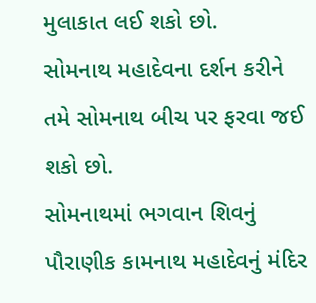મુલાકાત લઈ શકો છો.
સોમનાથ મહાદેવના દર્શન કરીને તમે સોમનાથ બીચ પર ફરવા જઈ શકો છો.
સોમનાથમાં ભગવાન શિવનું પૌરાણીક કામનાથ મહાદેવનું મંદિર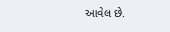આવેલ છે.